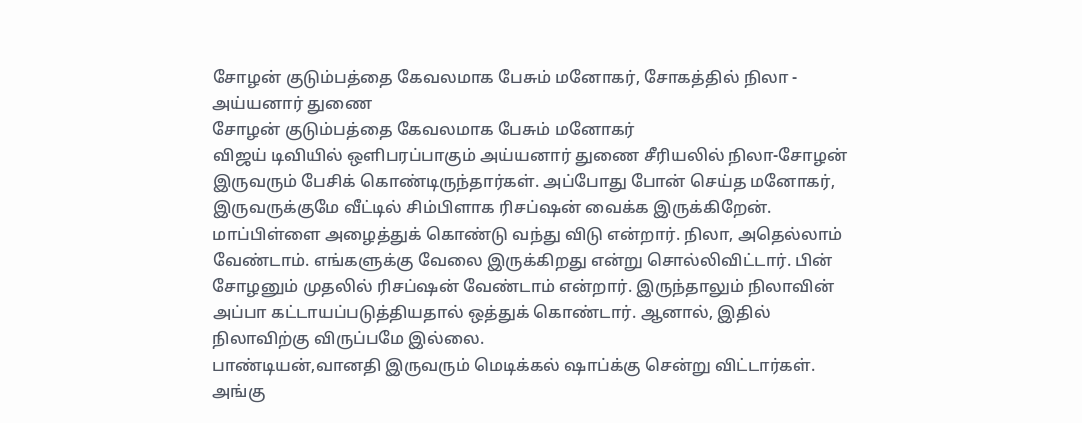சோழன் குடும்பத்தை கேவலமாக பேசும் மனோகர், சோகத்தில் நிலா - அய்யனார் துணை
சோழன் குடும்பத்தை கேவலமாக பேசும் மனோகர்
விஜய் டிவியில் ஒளிபரப்பாகும் அய்யனார் துணை சீரியலில் நிலா-சோழன் இருவரும் பேசிக் கொண்டிருந்தார்கள். அப்போது போன் செய்த மனோகர், இருவருக்குமே வீட்டில் சிம்பிளாக ரிசப்ஷன் வைக்க இருக்கிறேன். மாப்பிள்ளை அழைத்துக் கொண்டு வந்து விடு என்றார். நிலா, அதெல்லாம் வேண்டாம். எங்களுக்கு வேலை இருக்கிறது என்று சொல்லிவிட்டார். பின் சோழனும் முதலில் ரிசப்ஷன் வேண்டாம் என்றார். இருந்தாலும் நிலாவின் அப்பா கட்டாயப்படுத்தியதால் ஒத்துக் கொண்டார். ஆனால், இதில் நிலாவிற்கு விருப்பமே இல்லை.
பாண்டியன்,வானதி இருவரும் மெடிக்கல் ஷாப்க்கு சென்று விட்டார்கள். அங்கு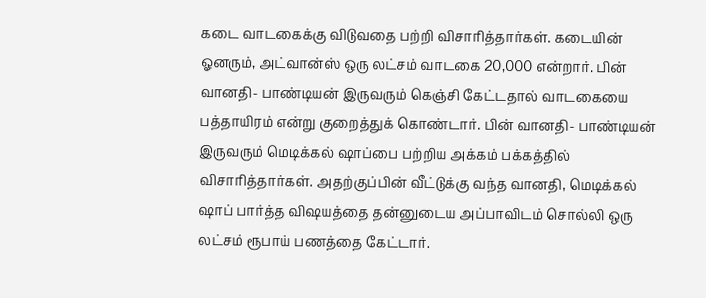கடை வாடகைக்கு விடுவதை பற்றி விசாரித்தார்கள். கடையின் ஓனரும், அட்வான்ஸ் ஒரு லட்சம் வாடகை 20,000 என்றார். பின் வானதி- பாண்டியன் இருவரும் கெஞ்சி கேட்டதால் வாடகையை பத்தாயிரம் என்று குறைத்துக் கொண்டார். பின் வானதி- பாண்டியன் இருவரும் மெடிக்கல் ஷாப்பை பற்றிய அக்கம் பக்கத்தில் விசாரித்தார்கள். அதற்குப்பின் வீட்டுக்கு வந்த வானதி, மெடிக்கல் ஷாப் பார்த்த விஷயத்தை தன்னுடைய அப்பாவிடம் சொல்லி ஒரு லட்சம் ரூபாய் பணத்தை கேட்டார்.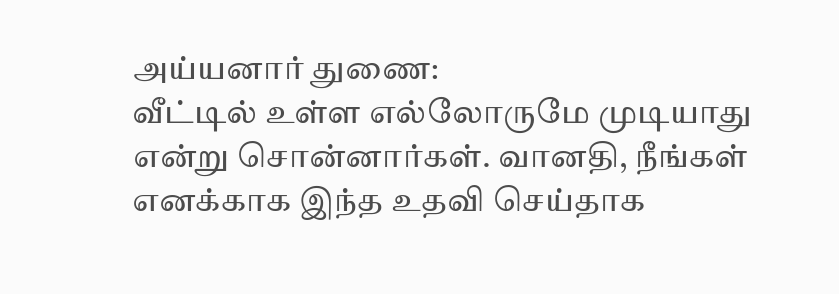அய்யனார் துணை:
வீட்டில் உள்ள எல்லோருமே முடியாது என்று சொன்னார்கள். வானதி, நீங்கள் எனக்காக இந்த உதவி செய்தாக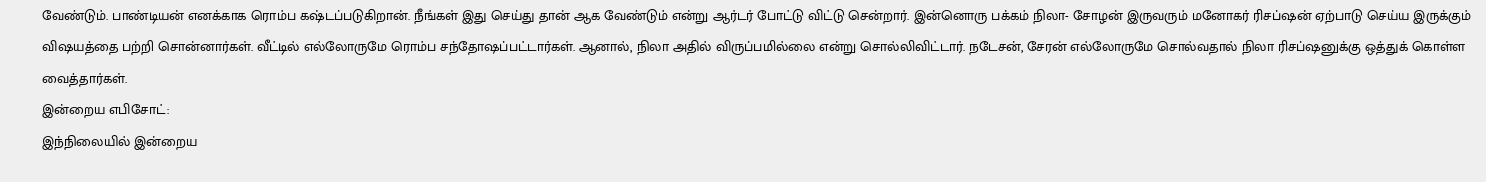வேண்டும். பாண்டியன் எனக்காக ரொம்ப கஷ்டப்படுகிறான். நீங்கள் இது செய்து தான் ஆக வேண்டும் என்று ஆர்டர் போட்டு விட்டு சென்றார். இன்னொரு பக்கம் நிலா- சோழன் இருவரும் மனோகர் ரிசப்ஷன் ஏற்பாடு செய்ய இருக்கும் விஷயத்தை பற்றி சொன்னார்கள். வீட்டில் எல்லோருமே ரொம்ப சந்தோஷப்பட்டார்கள். ஆனால், நிலா அதில் விருப்பமில்லை என்று சொல்லிவிட்டார். நடேசன், சேரன் எல்லோருமே சொல்வதால் நிலா ரிசப்ஷனுக்கு ஒத்துக் கொள்ள வைத்தார்கள்.
இன்றைய எபிசோட்:
இந்நிலையில் இன்றைய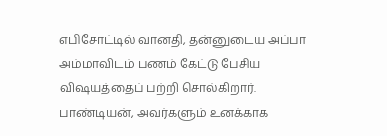எபிசோட்டில் வானதி, தன்னுடைய அப்பா அம்மாவிடம் பணம் கேட்டு பேசிய விஷயத்தைப் பற்றி சொல்கிறார். பாண்டியன், அவர்களும் உனக்காக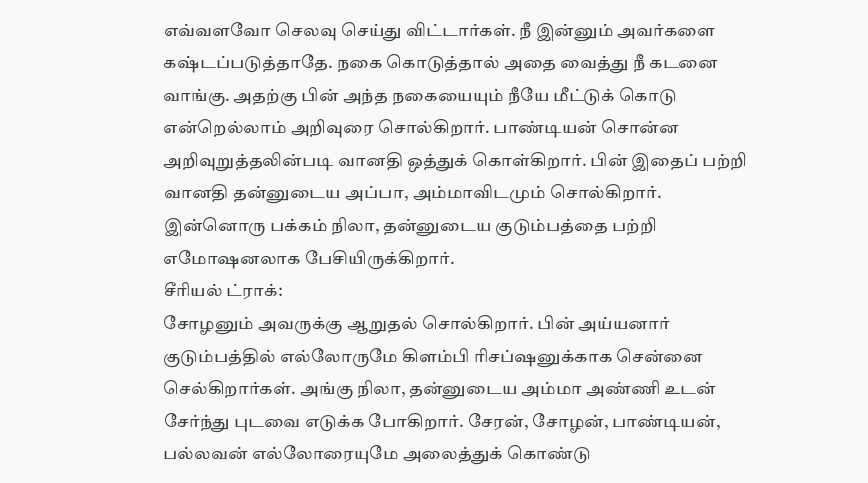எவ்வளவோ செலவு செய்து விட்டார்கள். நீ இன்னும் அவர்களை கஷ்டப்படுத்தாதே. நகை கொடுத்தால் அதை வைத்து நீ கடனை வாங்கு. அதற்கு பின் அந்த நகையையும் நீயே மீட்டுக் கொடு என்றெல்லாம் அறிவுரை சொல்கிறார். பாண்டியன் சொன்ன அறிவுறுத்தலின்படி வானதி ஒத்துக் கொள்கிறார். பின் இதைப் பற்றி வானதி தன்னுடைய அப்பா, அம்மாவிடமும் சொல்கிறார். இன்னொரு பக்கம் நிலா, தன்னுடைய குடும்பத்தை பற்றி எமோஷனலாக பேசியிருக்கிறார்.
சீரியல் ட்ராக்:
சோழனும் அவருக்கு ஆறுதல் சொல்கிறார். பின் அய்யனார் குடும்பத்தில் எல்லோருமே கிளம்பி ரிசப்ஷனுக்காக சென்னை செல்கிறார்கள். அங்கு நிலா, தன்னுடைய அம்மா அண்ணி உடன் சேர்ந்து புடவை எடுக்க போகிறார். சேரன், சோழன், பாண்டியன், பல்லவன் எல்லோரையுமே அலைத்துக் கொண்டு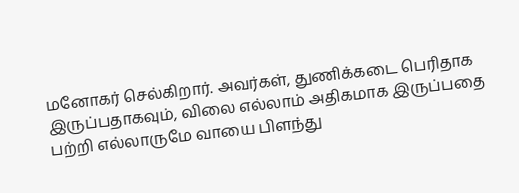மனோகர் செல்கிறார். அவர்கள், துணிக்கடை பெரிதாக இருப்பதாகவும், விலை எல்லாம் அதிகமாக இருப்பதை பற்றி எல்லாருமே வாயை பிளந்து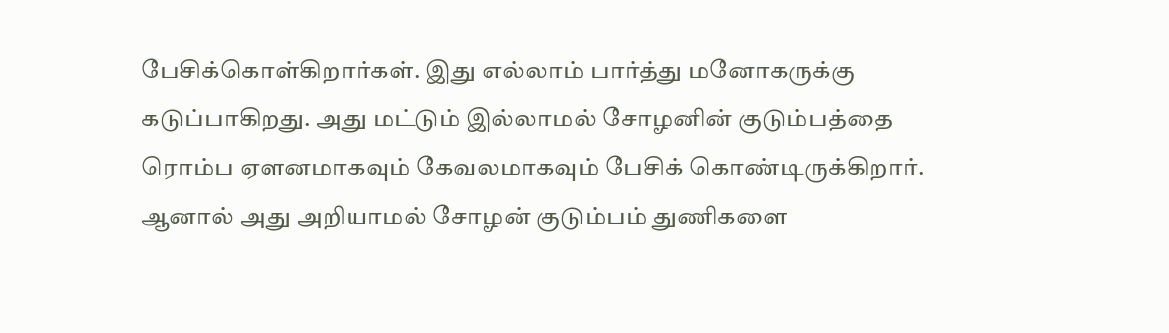பேசிக்கொள்கிறார்கள். இது எல்லாம் பார்த்து மனோகருக்கு கடுப்பாகிறது. அது மட்டும் இல்லாமல் சோழனின் குடும்பத்தை ரொம்ப ஏளனமாகவும் கேவலமாகவும் பேசிக் கொண்டிருக்கிறார். ஆனால் அது அறியாமல் சோழன் குடும்பம் துணிகளை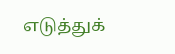எடுத்துக்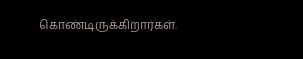கொண்டிருக்கிறார்கள்.